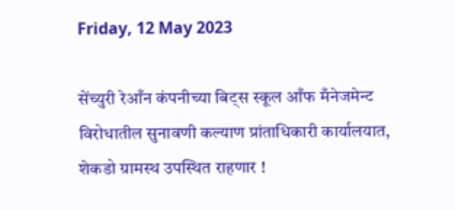Friday, 12 May 2023

सेंच्युरी रेआँन कंपनीच्या बिट्स स्कूल आँफ मँनेजमेन्ट विरोधातील सुनावणी कल्याण प्रांताधिकारी कार्यालयात, शेकडो ग्रामस्थ उपस्थित राहणार !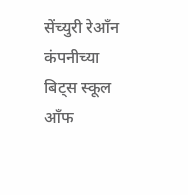सेंच्युरी रेआँन कंपनीच्या बिट्स स्कूल आँफ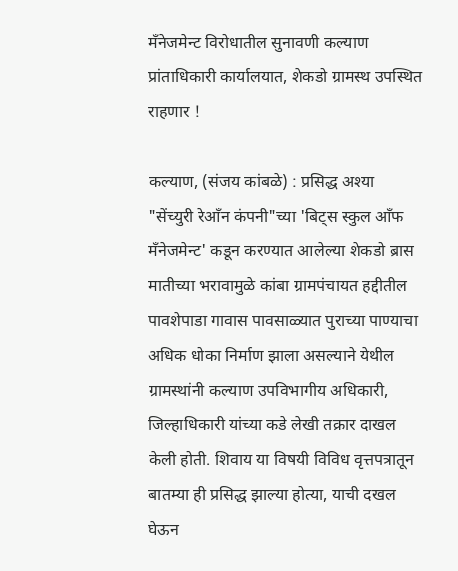मँनेजमेन्ट विरोधातील सुनावणी कल्याण प्रांताधिकारी कार्यालयात, शेकडो ग्रामस्थ उपस्थित राहणार !

कल्याण, (संजय कांबळे) : प्रसिद्ध अश्या "सेंच्युरी रेआँन कंपनी"च्या 'बिट्स स्कुल आँफ मँनेजमेन्ट' कडून करण्यात आलेल्या शेकडो ब्रास मातीच्या भरावामुळे कांबा ग्रामपंचायत हद्दीतील पावशेपाडा गावास पावसाळ्यात पुराच्या पाण्याचा अधिक धोका निर्माण झाला असल्याने येथील ग्रामस्थांनी कल्याण उपविभागीय अधिकारी, जिल्हाधिकारी यांच्या कडे लेखी तक्रार दाखल केली होती. शिवाय या विषयी विविध वृत्तपत्रातून बातम्या ही प्रसिद्ध झाल्या होत्या, याची दखल घेऊन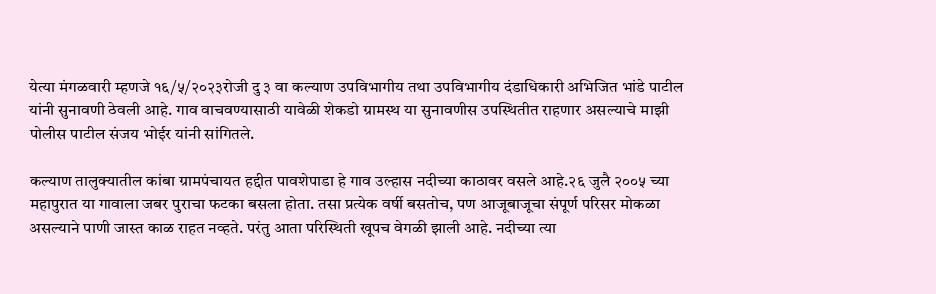येत्या मंगळवारी म्हणजे १६/५/२०२३रोजी दु ३ वा कल्याण उपविभागीय तथा उपविभागीय दंडाधिकारी अभिजित भांडे पाटील यांनी सुनावणी ठेवली आहे. गाव वाचवण्यासाठी यावेळी शेकडो ग्रामस्थ या सुनावणीस उपस्थितीत राहणार असल्याचे माझी पोलीस पाटील संजय भोईर यांनी सांगितले.

कल्याण तालुक्यातील कांबा ग्रामपंचायत हद्दीत पावशेपाडा हे गाव उल्हास नदीच्या काठावर वसले आहे.२६ जुलै २००५ च्या महापुरात या गावाला जबर पुराचा फटका बसला होता. तसा प्रत्येक वर्षी बसतोच, पण आजूबाजूचा संपूर्ण परिसर मोकळा असल्याने पाणी जास्त काळ राहत नव्हते. परंतु आता परिस्थिती खूपच वेगळी झाली आहे. नदीच्या त्या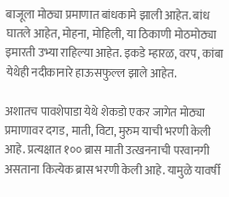बाजूला मोठ्या प्रमाणात बांधकामे झाली आहेत. बांध घातले आहेत, मोहना, मोहिली, या ठिकाणी मोठमोठ्या इमारती उभ्या राहिल्या आहेत. इकडे म्हारळ, वरप, कांबा येथेही नदीकानारे हाऊसफुल्ल झाले आहेत.

अशातच पावशेपाडा येथे शेकडो एकर जागेत मोठ्या प्रमाणावर दगड, माती, विटा, मुरुम याची भरणी केली आहे. प्रत्यक्षात १०० ब्रास माती उत्खननाची परवानगी असताना कित्येक ब्रास भरणी केली आहे. यामुळे यावर्षी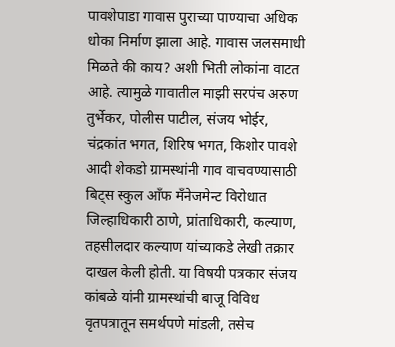पावशेपाडा गावास पुराच्या पाण्याचा अधिक धोका निर्माण झाला आहे. गावास जलसमाधी मिळते की काय? अशी भिती लोकांना वाटत आहे. त्यामुळे गावातील माझी सरपंच अरुण तुर्भेकर, पोलीस पाटील, संजय भोईर, चंद्रकांत भगत, शिरिष भगत, किशोर पावशे आदी शेकडो ग्रामस्थांनी गाव वाचवण्यासाठी बिट्स स्कुल आँफ मँनेजमेन्ट विरोधात जिल्हाधिकारी ठाणे, प्रांताधिकारी, कल्याण, तहसीलदार कल्याण यांच्याकडे लेखी तक्रार दाखल केली होती. या विषयी पत्रकार संजय कांबळे यांनी ग्रामस्थांची बाजू विविध वृतपत्रातून समर्थपणे मांडली, तसेच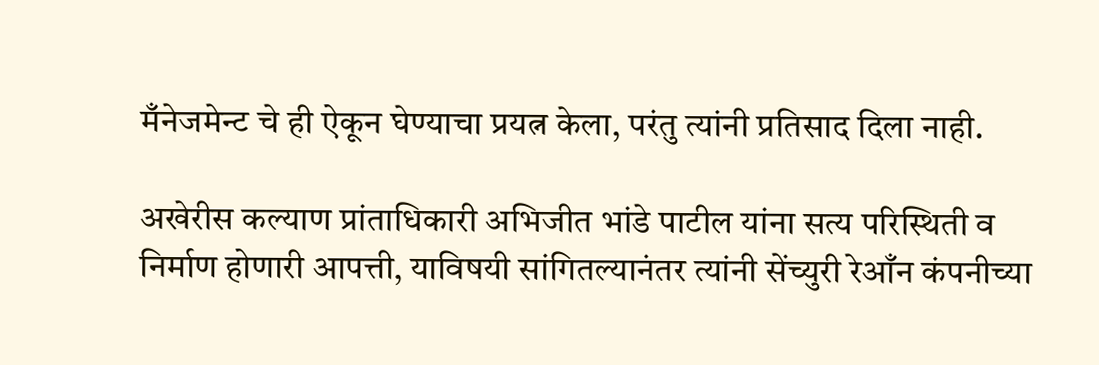मँनेजमेन्ट चे ही ऐकून घेण्याचा प्रयत्न केला, परंतु त्यांनी प्रतिसाद दिला नाही.

अखेरीस कल्याण प्रांताधिकारी अभिजीत भांडे पाटील यांना सत्य परिस्थिती व निर्माण होणारी आपत्ती, याविषयी सांगितल्यानंतर त्यांनी सेंच्युरी रेआँन कंपनीच्या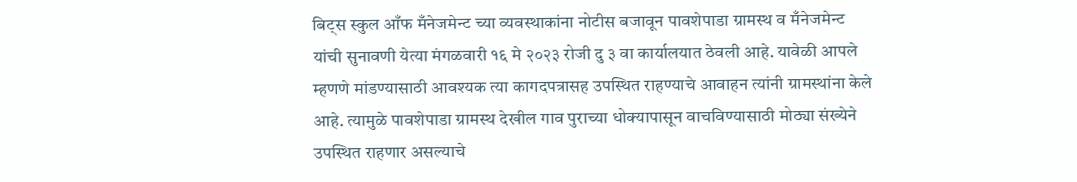बिट्स स्कुल आँफ मँनेजमेन्ट च्या व्यवस्थाकांना नोटीस बजावून पावशेपाडा ग्रामस्थ व मँनेजमेन्ट यांची सुनावणी येत्या मंगळवारी १६ मे २०२३ रोजी दु ३ वा कार्यालयात ठेवली आहे. यावेळी आपले म्हणणे मांडण्यासाठी आवश्यक त्या कागदपत्रासह उपस्थित राहण्याचे आवाहन त्यांनी ग्रामस्थांना केले आहे. त्यामुळे पावशेपाडा ग्रामस्थ देखील गाव पुराच्या धोक्यापासून वाचविण्यासाठी मोठ्या संख्येने उपस्थित राहणार असल्याचे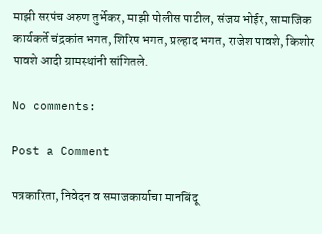माझी सरपंच अरुण तुर्भेकर, माझी पोलीस पाटील, संजय भोईर, सामाजिक कार्यकर्ते चंद्रकांत भगत, शिरिष भगत, प्रल्हाद भगत, राजेश पावशे, किशोर पावशे आदी ग्रामस्थांनी सांगितले.

No comments:

Post a Comment

पत्रकारिता, निवेदन व समाजकार्याचा मानबिंदू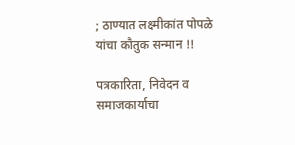; ठाण्यात लक्ष्मीकांत पोपळे यांचा कौतुक सन्मान !!

पत्रकारिता, निवेदन व समाजकार्याचा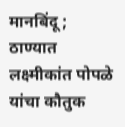मानबिंदू ;  ठाण्यात लक्ष्मीकांत पोपळे यांचा कौतुक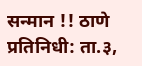सन्मान !! ठाणे प्रतिनिधी: ता.३,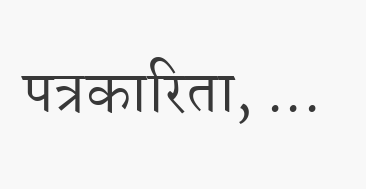पत्रकारिता, ...